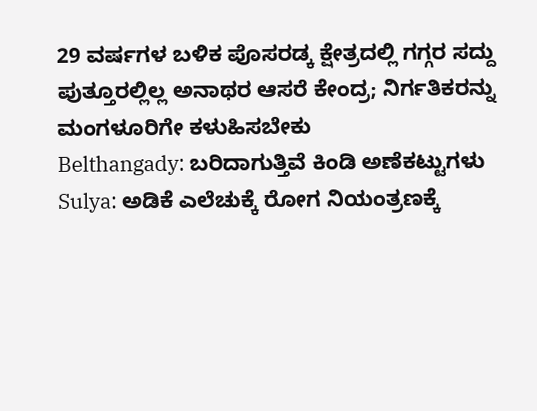29 ವರ್ಷಗಳ ಬಳಿಕ ಪೊಸರಡ್ಕ ಕ್ಷೇತ್ರದಲ್ಲಿ ಗಗ್ಗರ ಸದ್ದು
ಪುತ್ತೂರಲ್ಲಿಲ್ಲ ಅನಾಥರ ಆಸರೆ ಕೇಂದ್ರ; ನಿರ್ಗತಿಕರನ್ನು ಮಂಗಳೂರಿಗೇ ಕಳುಹಿಸಬೇಕು
Belthangady: ಬರಿದಾಗುತ್ತಿವೆ ಕಿಂಡಿ ಅಣೆಕಟ್ಟುಗಳು
Sulya: ಅಡಿಕೆ ಎಲೆಚುಕ್ಕೆ ರೋಗ ನಿಯಂತ್ರಣಕ್ಕೆ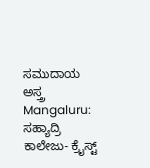ಸಮುದಾಯ ಅಸ್ತ್ರ
Mangaluru: ಸಹ್ಯಾದ್ರಿ ಕಾಲೇಜು- ಕ್ರೈಸ್ಟ್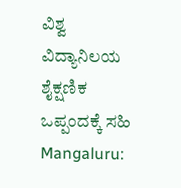ವಿಶ್ವ ವಿದ್ಯಾನಿಲಯ ಶೈಕ್ಷಣಿಕ ಒಪ್ಪಂದಕ್ಕೆ ಸಹಿ
Mangaluru: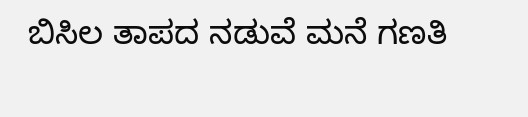ಬಿಸಿಲ ತಾಪದ ನಡುವೆ ಮನೆ ಗಣತಿ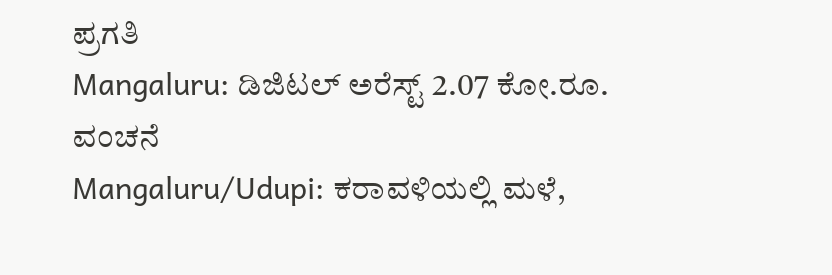ಪ್ರಗತಿ
Mangaluru: ಡಿಜಿಟಲ್ ಅರೆಸ್ಟ್ 2.07 ಕೋ.ರೂ. ವಂಚನೆ
Mangaluru/Udupi: ಕರಾವಳಿಯಲ್ಲಿ ಮಳೆ,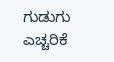ಗುಡುಗು ಎಚ್ಚರಿಕೆ